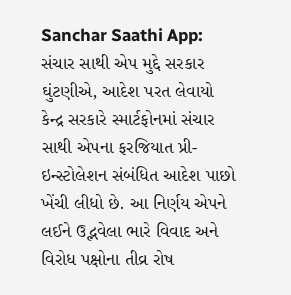Sanchar Saathi App: સંચાર સાથી એપ મુદ્દે સરકાર ઘુંટણીએ, આદેશ પરત લેવાયો
કેન્દ્ર સરકારે સ્માર્ટફોનમાં સંચાર સાથી એપના ફરજિયાત પ્રી-ઇન્સ્ટોલેશન સંબંધિત આદેશ પાછો ખેંચી લીધો છે. આ નિર્ણય એપને લઈને ઉદ્ભવેલા ભારે વિવાદ અને વિરોધ પક્ષોના તીવ્ર રોષ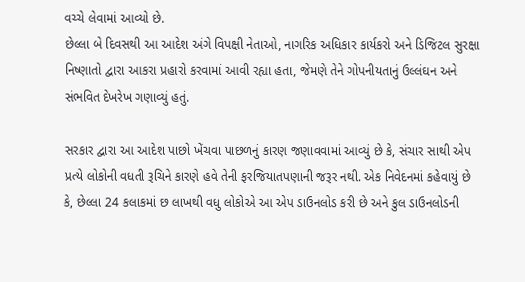વચ્ચે લેવામાં આવ્યો છે.
છેલ્લા બે દિવસથી આ આદેશ અંગે વિપક્ષી નેતાઓ, નાગરિક અધિકાર કાર્યકરો અને ડિજિટલ સુરક્ષા નિષ્ણાતો દ્વારા આકરા પ્રહારો કરવામાં આવી રહ્યા હતા, જેમણે તેને ગોપનીયતાનું ઉલ્લંઘન અને સંભવિત દેખરેખ ગણાવ્યું હતું.

સરકાર દ્વારા આ આદેશ પાછો ખેંચવા પાછળનું કારણ જણાવવામાં આવ્યું છે કે, સંચાર સાથી એપ પ્રત્યે લોકોની વધતી રૂચિને કારણે હવે તેની ફરજિયાતપણાની જરૂર નથી. એક નિવેદનમાં કહેવાયું છે કે, છેલ્લા 24 કલાકમાં છ લાખથી વધુ લોકોએ આ એપ ડાઉનલોડ કરી છે અને કુલ ડાઉનલોડની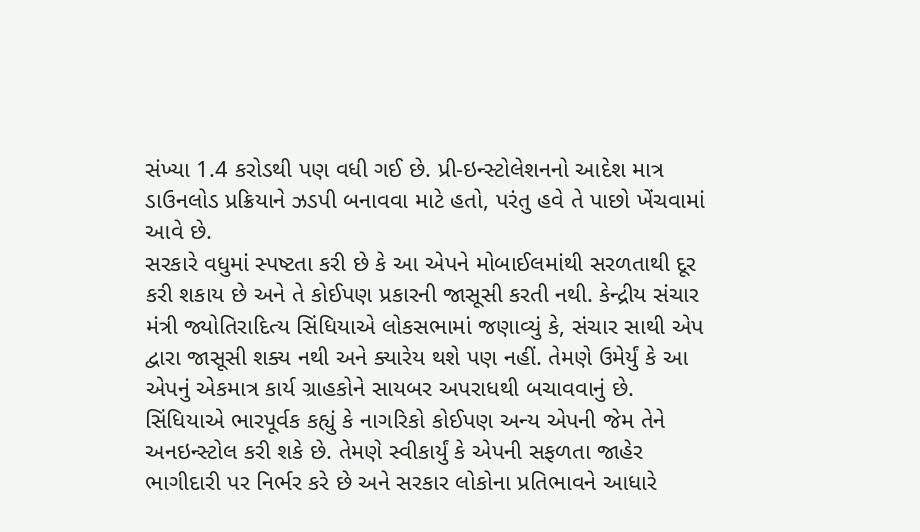સંખ્યા 1.4 કરોડથી પણ વધી ગઈ છે. પ્રી-ઇન્સ્ટોલેશનનો આદેશ માત્ર ડાઉનલોડ પ્રક્રિયાને ઝડપી બનાવવા માટે હતો, પરંતુ હવે તે પાછો ખેંચવામાં આવે છે.
સરકારે વધુમાં સ્પષ્ટતા કરી છે કે આ એપને મોબાઈલમાંથી સરળતાથી દૂર કરી શકાય છે અને તે કોઈપણ પ્રકારની જાસૂસી કરતી નથી. કેન્દ્રીય સંચાર મંત્રી જ્યોતિરાદિત્ય સિંધિયાએ લોકસભામાં જણાવ્યું કે, સંચાર સાથી એપ દ્વારા જાસૂસી શક્ય નથી અને ક્યારેય થશે પણ નહીં. તેમણે ઉમેર્યું કે આ એપનું એકમાત્ર કાર્ય ગ્રાહકોને સાયબર અપરાધથી બચાવવાનું છે.
સિંધિયાએ ભારપૂર્વક કહ્યું કે નાગરિકો કોઈપણ અન્ય એપની જેમ તેને અનઇન્સ્ટોલ કરી શકે છે. તેમણે સ્વીકાર્યું કે એપની સફળતા જાહેર ભાગીદારી પર નિર્ભર કરે છે અને સરકાર લોકોના પ્રતિભાવને આધારે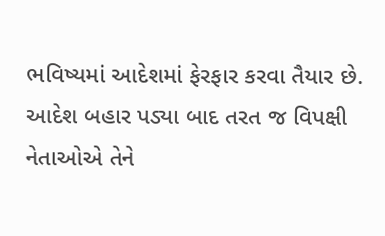ભવિષ્યમાં આદેશમાં ફેરફાર કરવા તૈયાર છે.
આદેશ બહાર પડ્યા બાદ તરત જ વિપક્ષી નેતાઓએ તેને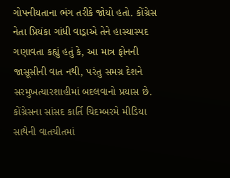ગોપનીયતાના ભંગ તરીકે જોયો હતો. કોંગ્રેસ નેતા પ્રિયંકા ગાંધી વાડ્રાએ તેને હાસ્યાસ્પદ ગણાવતા કહ્યું હતું કે, આ માત્ર ફોનની જાસૂસીની વાત નથી, પરંતુ સમગ્ર દેશને સરમુખત્યારશાહીમાં બદલવાનો પ્રયાસ છે. કોંગ્રેસના સાંસદ કાર્તિ ચિદમ્બરમે મીડિયા સાથેની વાતચીતમાં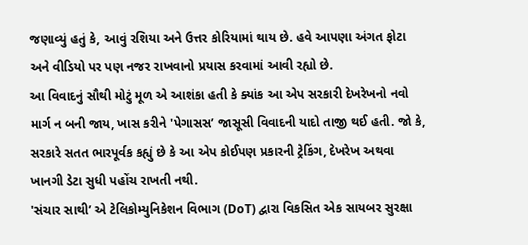જણાવ્યું હતું કે, આવું રશિયા અને ઉત્તર કોરિયામાં થાય છે. હવે આપણા અંગત ફોટા અને વીડિયો પર પણ નજર રાખવાનો પ્રયાસ કરવામાં આવી રહ્યો છે.
આ વિવાદનું સૌથી મોટું મૂળ એ આશંકા હતી કે ક્યાંક આ એપ સરકારી દેખરેખનો નવો માર્ગ ન બની જાય, ખાસ કરીને 'પેગાસસ’ જાસૂસી વિવાદની યાદો તાજી થઈ હતી. જો કે, સરકારે સતત ભારપૂર્વક કહ્યું છે કે આ એપ કોઈપણ પ્રકારની ટ્રેકિંગ, દેખરેખ અથવા ખાનગી ડેટા સુધી પહોંચ રાખતી નથી.
'સંચાર સાથી’ એ ટેલિકોમ્યુનિકેશન વિભાગ (DoT) દ્વારા વિકસિત એક સાયબર સુરક્ષા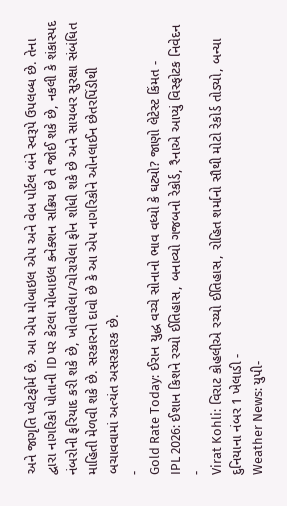અને જાગૃતિ પ્લેટફોર્મ છે. આ એપ મોબાઇલ એપ અને વેબ પોર્ટલ બંને સ્વરૂપે ઉપલબ્ધ છે. તેના દ્વારા નાગરિકો પોતાની ID પર કેટલા મોબાઇલ કનેક્શન સક્રિય છે તે જોઈ શકે છે, નકલી કે શંકાસ્પદ નંબરોની ફરિયાદ કરી શકે છે, ખોવાયેલા/ચોરાયેલા ફોન શોધી શકે છે અને સાયબર સુરક્ષા સંબંધિત માહિતી મેળવી શકે છે. સરકારનો દાવો છે કે આ એપ નાગરિકોને ઓનલાઈન છેતરપિંડીથી બચાવવામાં અત્યંત અસરકારક છે.
-
Gold Rate Today: ઈરાન યુદ્ધ વચ્ચે સોનાનો ભાવ વધ્યો કે ઘટ્યો? જાણો લેટેસ્ટ કિંમત -
IPL 2026: ઈશાન કિશને રચ્યો ઈતિહાસ, બનાવ્યો ગજબનો રેકોર્ડ, રૈનાએ આપ્યું વિસ્ફોટક નિવેદન -
Virat Kohli: વિરાટ કોહલીએ રચ્યો ઈતિહાસ, રોહિત શર્માનો સૌથી મોટો રેકોર્ડ તોડ્યો, બન્યા દુનિયાના નંબર 1 ખેલાડી -
Weather News: યુપી-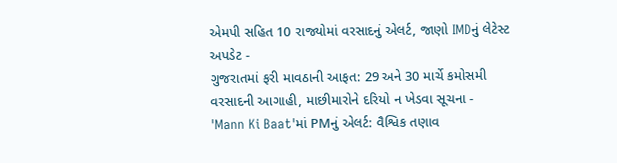એમપી સહિત 10 રાજ્યોમાં વરસાદનું એલર્ટ, જાણો IMDનું લેટેસ્ટ અપડેટ -
ગુજરાતમાં ફરી માવઠાની આફત: 29 અને 30 માર્ચે કમોસમી વરસાદની આગાહી, માછીમારોને દરિયો ન ખેડવા સૂચના -
'Mann Ki Baat'માં PMનું એલર્ટ: વૈશ્વિક તણાવ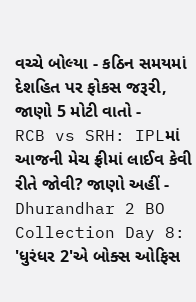વચ્ચે બોલ્યા - કઠિન સમયમાં દેશહિત પર ફોકસ જરૂરી, જાણો 5 મોટી વાતો -
RCB vs SRH: IPLમાં આજની મેચ ફ્રીમાં લાઈવ કેવી રીતે જોવી? જાણો અહીં -
Dhurandhar 2 BO Collection Day 8: 'ધુરંધર 2'એ બોક્સ ઓફિસ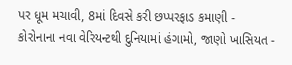પર ધૂમ મચાવી, 8માં દિવસે કરી છપ્પરફાડ કમાણી -
કોરોનાના નવા વેરિયન્ટથી દુનિયામાં હંગામો, જાણો ખાસિયત -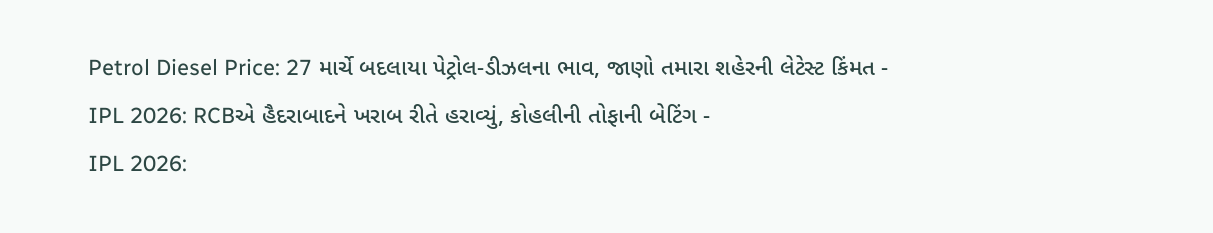Petrol Diesel Price: 27 માર્ચે બદલાયા પેટ્રોલ-ડીઝલના ભાવ, જાણો તમારા શહેરની લેટેસ્ટ કિંમત -
IPL 2026: RCBએ હૈદરાબાદને ખરાબ રીતે હરાવ્યું, કોહલીની તોફાની બેટિંગ -
IPL 2026: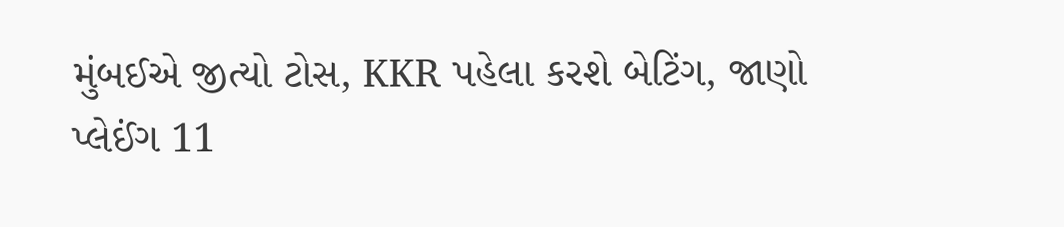મુંબઈએ જીત્યો ટોસ, KKR પહેલા કરશે બેટિંગ, જાણો પ્લેઈંગ 11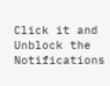Click it and Unblock the Notifications